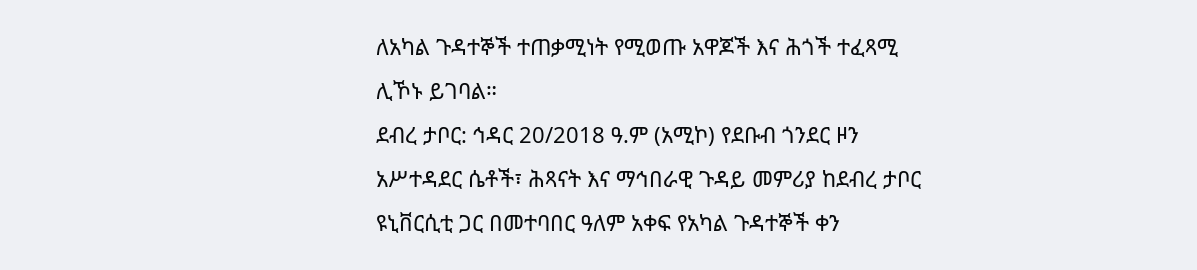ለአካል ጉዳተኞች ተጠቃሚነት የሚወጡ አዋጆች እና ሕጎች ተፈጻሚ ሊኾኑ ይገባል።
ደብረ ታቦር: ኅዳር 20/2018 ዓ.ም (አሚኮ) የደቡብ ጎንደር ዞን አሥተዳደር ሴቶች፣ ሕጻናት እና ማኅበራዊ ጉዳይ መምሪያ ከደብረ ታቦር ዩኒቨርሲቲ ጋር በመተባበር ዓለም አቀፍ የአካል ጉዳተኞች ቀን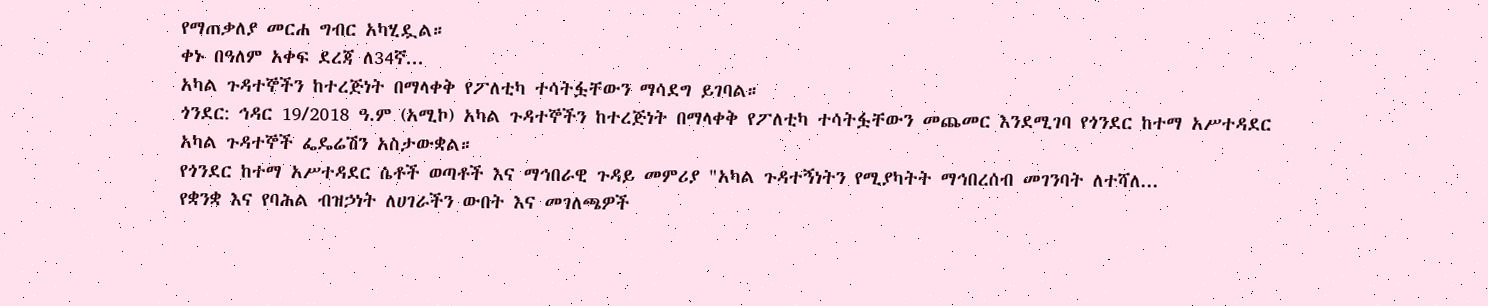የማጠቃለያ መርሐ ግብር አካሂዷል።
ቀኑ በዓለም አቀፍ ደረጃ ለ34ኛ...
አካል ጉዳተኞችን ከተረጅነት በማላቀቅ የፖለቲካ ተሳትፏቸውን ማሳደግ ይገባል።
ጎንደር: ኅዳር 19/2018 ዓ.ም (አሚኮ) አካል ጉዳተኞችን ከተረጅነት በማላቀቅ የፖለቲካ ተሳትፏቸውን መጨመር እንደሚገባ የጎንደር ከተማ አሥተዳደር አካል ጉዳተኞች ፌዴሬሽን አስታውቋል።
የጎንደር ከተማ አሥተዳደር ሴቶች ወጣቶች እና ማኅበራዊ ጉዳይ መምሪያ "አካል ጉዳተኝነትን የሚያካትት ማኅበረሰብ መገንባት ለተሻለ...
የቋንቋ እና የባሕል ብዝኃነት ለሀገራችን ውበት እና መገለጫዎች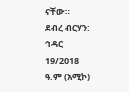ናቸው።
ደብረ ብርሃን: ኅዳር 19/2018 ዓ.ም (አሚኮ)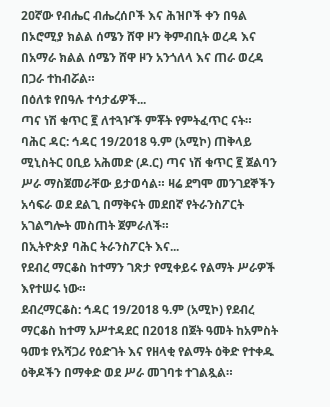2ዐኛው የብሔር ብሔረሰቦች እና ሕዝቦች ቀን በዓል በኦሮሚያ ክልል ሰሜን ሸዋ ዞን ቅምብቢት ወረዳ እና በአማራ ክልል ሰሜን ሸዋ ዞን አንጎለላ እና ጠራ ወረዳ በጋራ ተከብሯል።
በዕለቱ የበዓሉ ተሳታፊዎች...
ጣና ነሽ ቁጥር ፪ ለተጓዦች ምቾት የምትፈጥር ናት።
ባሕር ዳር: ኅዳር 19/2018 ዓ.ም (አሚኮ) ጠቅላይ ሚኒስትር ዐቢይ አሕመድ (ዶ.ር) ጣና ነሽ ቁጥር ፪ ጀልባን ሥራ ማስጀመራቸው ይታወሳል። ዛሬ ደግሞ መንገደኞችን አሳፍራ ወደ ደልጊ በማቅናት መደበኛ የትራንስፖርት አገልግሎት መስጠት ጀምራለች።
በኢትዮጵያ ባሕር ትራንስፖርት እና...
የደብረ ማርቆስ ከተማን ገጽታ የሚቀይሩ የልማት ሥራዎች እየተሠሩ ነው።
ደብረማርቆስ: ኅዳር 19/2018 ዓ.ም (አሚኮ) የደብረ ማርቆስ ከተማ አሥተዳደር በ2018 በጀት ዓመት ከአምስት ዓመቱ የአሻጋሪ የዕድገት እና የዘላቂ የልማት ዕቅድ የተቀዱ ዕቅዶችን በማቀድ ወደ ሥራ መገባቱ ተገልጿል።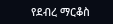የደብረ ማርቆስ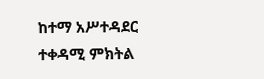ከተማ አሥተዳደር ተቀዳሚ ምክትል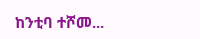ከንቲባ ተሾመ...